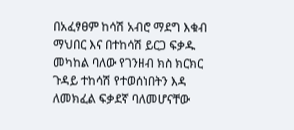በአፈፃፀም ከሳሽ አብሮ ማደግ እቁብ ማህበር እና በተከሳሽ ይርጋ ፍቃዱ መካከል ባለው የገንዘብ ክስ ክርክር ጉዳይ ተከሳሽ የተወሰነበትን እዳ ለመክፈል ፍቃደኛ ባለመሆናቸው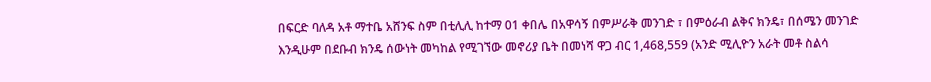በፍርድ ባለዳ አቶ ማተቤ አሸንፍ ስም በቲሊሊ ከተማ 01 ቀበሌ በአዋሳኝ በምሥራቅ መንገድ ፣ በምዕራብ ልቅና ክንዴ፣ በሰሜን መንገድ እንዲሁም በደቡብ ክንዴ ሰውነት መካከል የሚገኘው መኖሪያ ቤት በመነሻ ዋጋ ብር 1,468,559 (አንድ ሚሊዮን አራት መቶ ስልሳ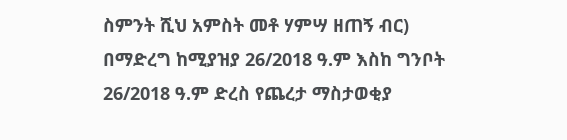ስምንት ሺህ አምስት መቶ ሃምሣ ዘጠኝ ብር) በማድረግ ከሚያዝያ 26/2018 ዓ.ም እስከ ግንቦት 26/2018 ዓ.ም ድረስ የጨረታ ማስታወቂያ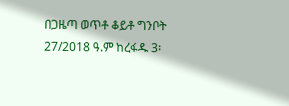በጋዜጣ ወጥቶ ቆይቶ ግንቦት 27/2018 ዓ.ም ከረፋዱ 3፡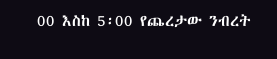00 እስከ 5፡00 የጨረታው ንብረት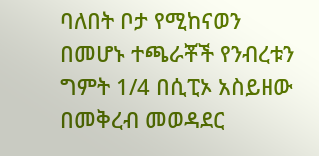ባለበት ቦታ የሚከናወን በመሆኑ ተጫራቾች የንብረቱን ግምት 1/4 በሲፒኦ አስይዘው በመቅረብ መወዳደር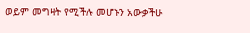ወይም መግዛት የሚችሉ መሆኑን አውቃችሁ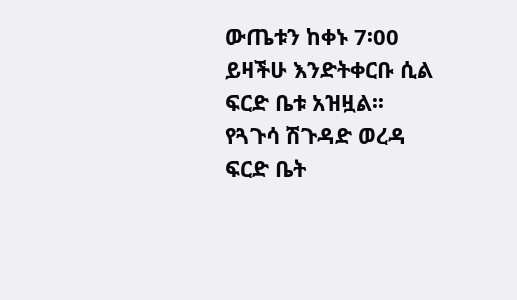ውጤቱን ከቀኑ 7፡00 ይዛችሁ እንድትቀርቡ ሲል ፍርድ ቤቱ አዝዟል፡፡
የጓጉሳ ሽጉዳድ ወረዳ ፍርድ ቤት